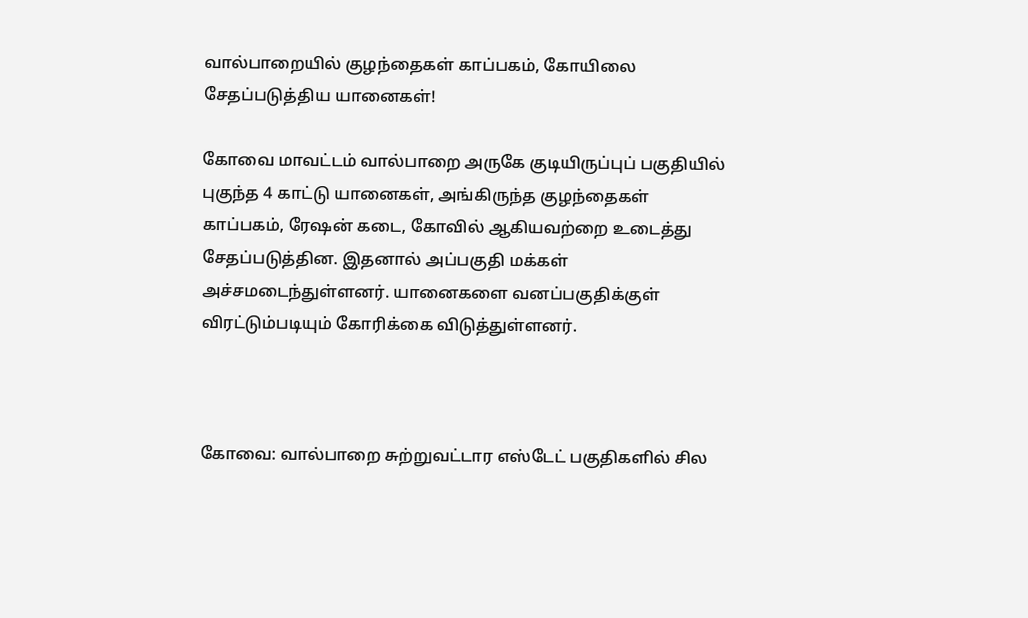வால்பாறையில் குழந்தைகள் காப்பகம், கோயிலை சேதப்படுத்திய யானைகள்!

கோவை மாவட்டம் வால்பாறை அருகே குடியிருப்புப் பகுதியில் புகுந்த 4 காட்டு யானைகள், அங்கிருந்த குழந்தைகள் காப்பகம், ரேஷன் கடை, கோவில் ஆகியவற்றை உடைத்து சேதப்படுத்தின. இதனால் அப்பகுதி மக்கள் அச்சமடைந்துள்ளனர். யானைகளை வனப்பகுதிக்குள் விரட்டும்படியும் கோரிக்கை விடுத்துள்ளனர்.



கோவை: வால்பாறை சுற்றுவட்டார எஸ்டேட் பகுதிகளில் சில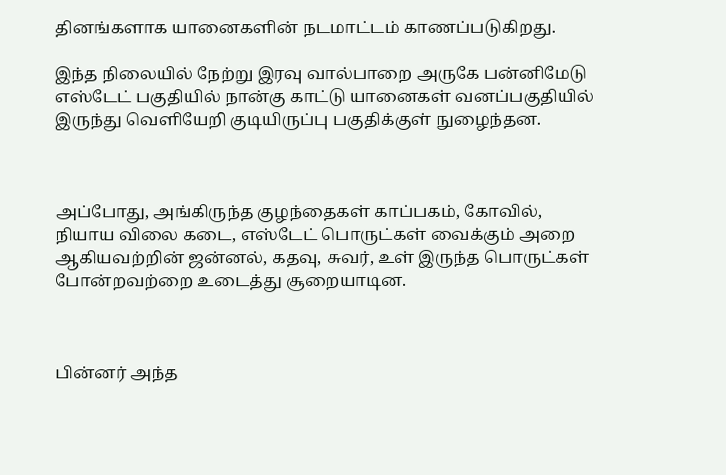தினங்களாக யானைகளின் நடமாட்டம் காணப்படுகிறது.

இந்த நிலையில் நேற்று இரவு வால்பாறை அருகே பன்னிமேடு எஸ்டேட் பகுதியில் நான்கு காட்டு யானைகள் வனப்பகுதியில் இருந்து வெளியேறி குடியிருப்பு பகுதிக்குள் நுழைந்தன.



அப்போது, அங்கிருந்த குழந்தைகள் காப்பகம், கோவில், நியாய விலை கடை, எஸ்டேட் பொருட்கள் வைக்கும் அறை ஆகியவற்றின் ஜன்னல், கதவு, சுவர், உள் இருந்த பொருட்கள் போன்றவற்றை உடைத்து சூறையாடின.



பின்னர் அந்த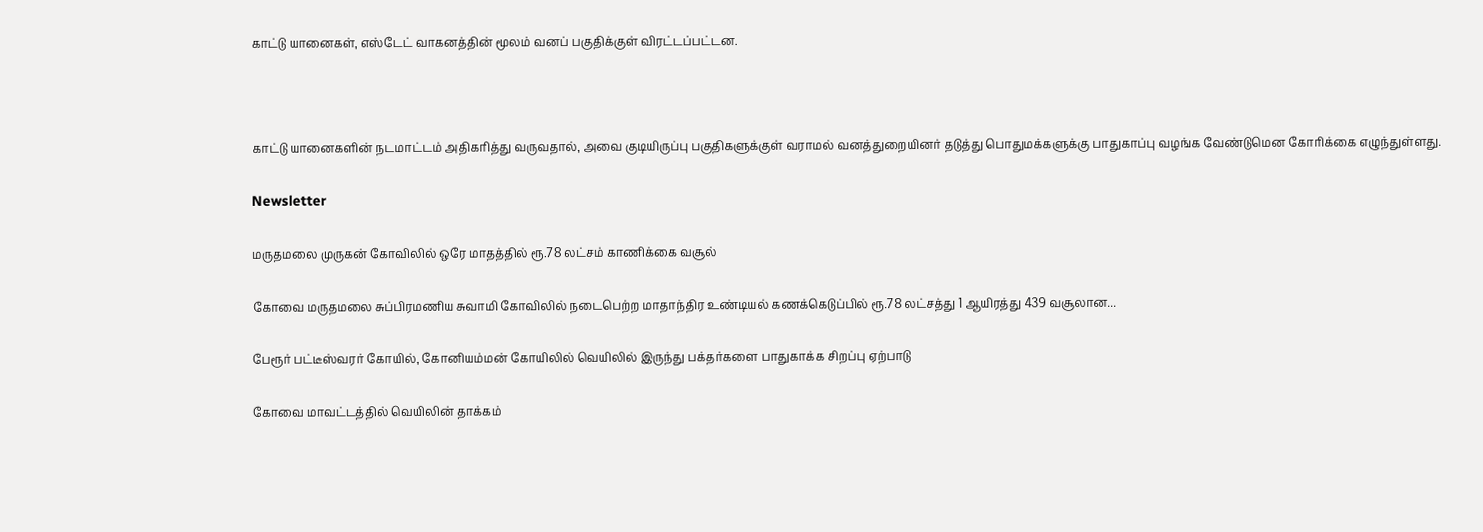காட்டு யானைகள், எஸ்டேட் வாகனத்தின் மூலம் வனப் பகுதிக்குள் விரட்டப்பட்டன.



காட்டு யானைகளின் நடமாட்டம் அதிகரித்து வருவதால், அவை குடியிருப்பு பகுதிகளுக்குள் வராமல் வனத்துறையினர் தடுத்து பொதுமக்களுக்கு பாதுகாப்பு வழங்க வேண்டுமென கோரிக்கை எழுந்துள்ளது.

Newsletter

மருதமலை முருகன் கோவிலில் ஒரே மாதத்தில் ரூ.78 லட்சம் காணிக்கை வசூல்

கோவை மருதமலை சுப்பிரமணிய சுவாமி கோவிலில் நடைபெற்ற மாதாந்திர உண்டியல் கணக்கெடுப்பில் ரூ.78 லட்சத்து 1 ஆயிரத்து 439 வசூலான...

பேரூர் பட்டீஸ்வரர் கோயில், கோனியம்மன் கோயிலில் வெயிலில் இருந்து பக்தர்களை பாதுகாக்க சிறப்பு ஏற்பாடு

கோவை மாவட்டத்தில் வெயிலின் தாக்கம்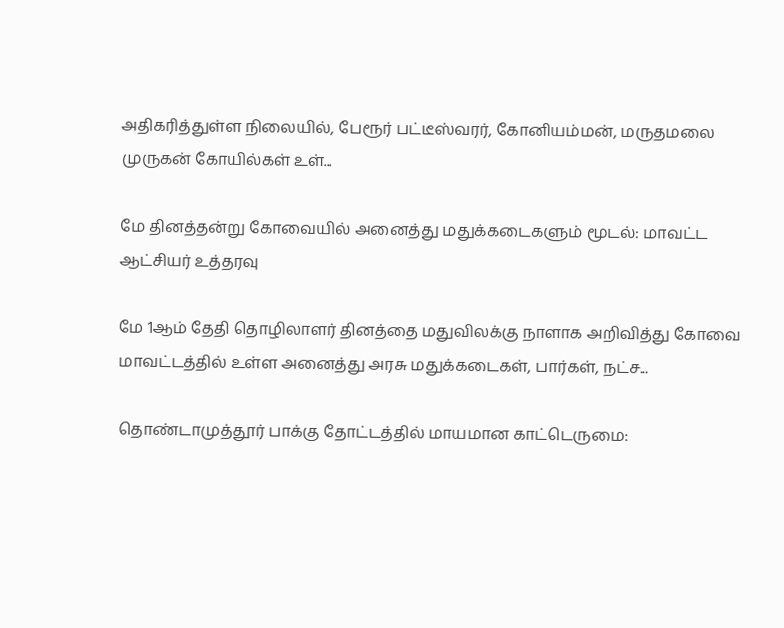அதிகரித்துள்ள நிலையில், பேரூர் பட்டீஸ்வரர், கோனியம்மன், மருதமலை முருகன் கோயில்கள் உள்...

மே தினத்தன்று கோவையில் அனைத்து மதுக்கடைகளும் மூடல்: மாவட்ட ஆட்சியர் உத்தரவு

மே 1ஆம் தேதி தொழிலாளர் தினத்தை மதுவிலக்கு நாளாக அறிவித்து கோவை மாவட்டத்தில் உள்ள அனைத்து அரசு மதுக்கடைகள், பார்கள், நட்ச...

தொண்டாமுத்தூர் பாக்கு தோட்டத்தில் மாயமான காட்டெருமை: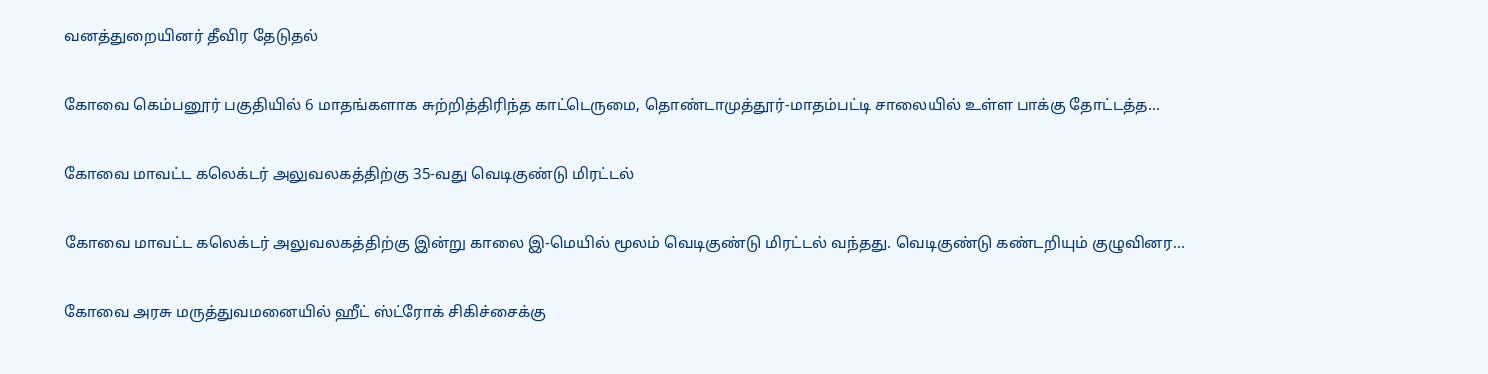வனத்துறையினர் தீவிர தேடுதல்

கோவை கெம்பனூர் பகுதியில் 6 மாதங்களாக சுற்றித்திரிந்த காட்டெருமை, தொண்டாமுத்தூர்-மாதம்பட்டி சாலையில் உள்ள பாக்கு தோட்டத்த...

கோவை மாவட்ட கலெக்டர் அலுவலகத்திற்கு 35-வது வெடிகுண்டு மிரட்டல்

கோவை மாவட்ட கலெக்டர் அலுவலகத்திற்கு இன்று காலை இ-மெயில் மூலம் வெடிகுண்டு மிரட்டல் வந்தது. வெடிகுண்டு கண்டறியும் குழுவினர...

கோவை அரசு மருத்துவமனையில் ஹீட் ஸ்ட்ரோக் சிகிச்சைக்கு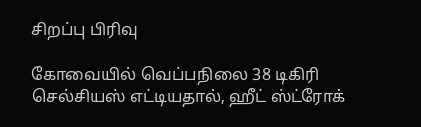சிறப்பு பிரிவு

கோவையில் வெப்பநிலை 38 டிகிரி செல்சியஸ் எட்டியதால், ஹீட் ஸ்ட்ரோக்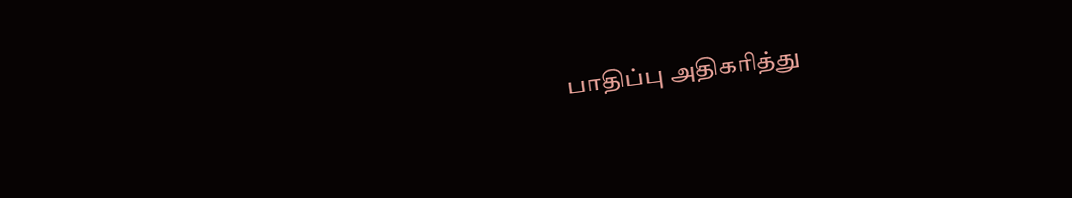பாதிப்பு அதிகரித்து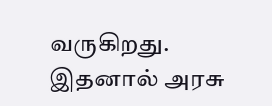வருகிறது. இதனால் அரசு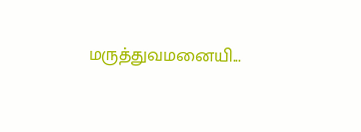மருத்துவமனையி...